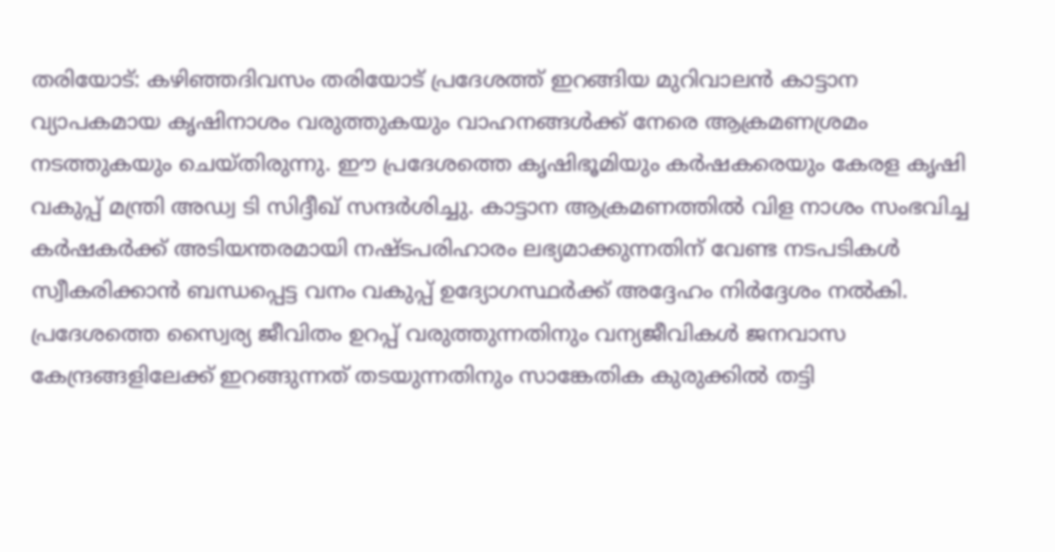തരിയോട്: കഴിഞ്ഞദിവസം തരിയോട് പ്രദേശത്ത് ഇറങ്ങിയ മുറിവാലൻ കാട്ടാന വ്യാപകമായ കൃഷിനാശം വരുത്തുകയും വാഹനങ്ങൾക്ക് നേരെ ആക്രമണശ്രമം നടത്തുകയും ചെയ്തിരുന്നു. ഈ പ്രദേശത്തെ കൃഷിഭൂമിയും കർഷകരെയും കേരള കൃഷി വകുപ്പ് മന്ത്രി അഡ്വ ടി സിദ്ദീഖ് സന്ദർശിച്ചു. കാട്ടാന ആക്രമണത്തിൽ വിള നാശം സംഭവിച്ച കർഷകർക്ക് അടിയന്തരമായി നഷ്ടപരിഹാരം ലഭ്യമാക്കുന്നതിന് വേണ്ട നടപടികൾ സ്വീകരിക്കാൻ ബന്ധപ്പെട്ട വനം വകുപ്പ് ഉദ്യോഗസ്ഥർക്ക് അദ്ദേഹം നിർദ്ദേശം നൽകി. പ്രദേശത്തെ സ്വൈര്യ ജീവിതം ഉറപ്പ് വരുത്തുന്നതിനും വന്യജീവികൾ ജനവാസ കേന്ദ്രങ്ങളിലേക്ക് ഇറങ്ങുന്നത് തടയുന്നതിനും സാങ്കേതിക കുരുക്കിൽ തട്ടി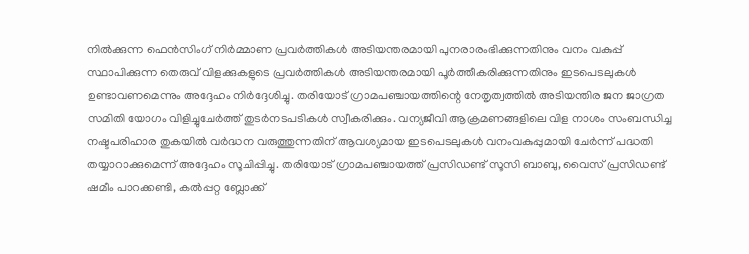നിൽക്കുന്ന ഫെൻസിംഗ് നിർമ്മാണ പ്രവർത്തികൾ അടിയന്തരമായി പുനരാരംഭിക്കുന്നതിനും വനം വകുപ്പ് സ്ഥാപിക്കുന്ന തെരുവ് വിളക്കുകളുടെ പ്രവർത്തികൾ അടിയന്തരമായി പൂർത്തീകരിക്കുന്നതിനും ഇടപെടലുകൾ ഉണ്ടാവണമെന്നും അദ്ദേഹം നിർദ്ദേശിച്ചു. തരിയോട് ഗ്രാമപഞ്ചായത്തിന്റെ നേതൃത്വത്തിൽ അടിയന്തിര ജന ജാഗ്രത സമിതി യോഗം വിളിച്ചുചേർത്ത് തുടർനടപടികൾ സ്വീകരിക്കും. വന്യജീവി ആക്രമണങ്ങളിലെ വിള നാശം സംബന്ധിച്ച നഷ്ടപരിഹാര തുകയിൽ വർദ്ധന വരുത്തുന്നതിന് ആവശ്യമായ ഇടപെടലുകൾ വനംവകുപ്പുമായി ചേർന്ന് പദ്ധതി തയ്യാറാക്കുമെന്ന് അദ്ദേഹം സൂചിപ്പിച്ചു. തരിയോട് ഗ്രാമപഞ്ചായത്ത് പ്രസിഡണ്ട് സൂസി ബാബു, വൈസ് പ്രസിഡണ്ട് ഷമീം പാറക്കണ്ടി, കൽപ്പറ്റ ബ്ലോക്ക്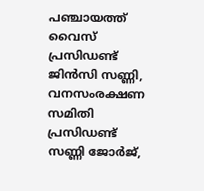പഞ്ചായത്ത് വൈസ് പ്രസിഡണ്ട് ജിൻസി സണ്ണി, വനസംരക്ഷണ സമിതി പ്രസിഡണ്ട് സണ്ണി ജോർജ്,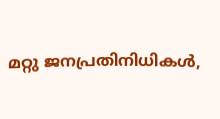മറ്റു ജനപ്രതിനിധികൾ,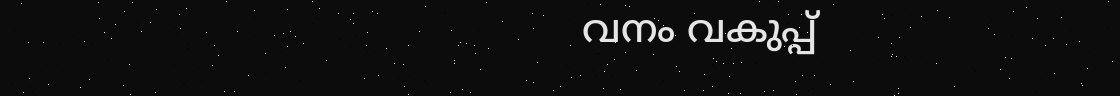വനം വകുപ്പ്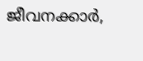ജീവനക്കാർ,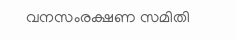വനസംരക്ഷണ സമിതി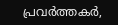പ്രവർത്തകർ,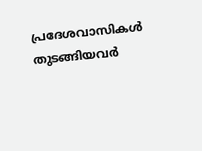പ്രദേശവാസികൾ തുടങ്ങിയവർ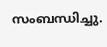സംബന്ധിച്ചു.